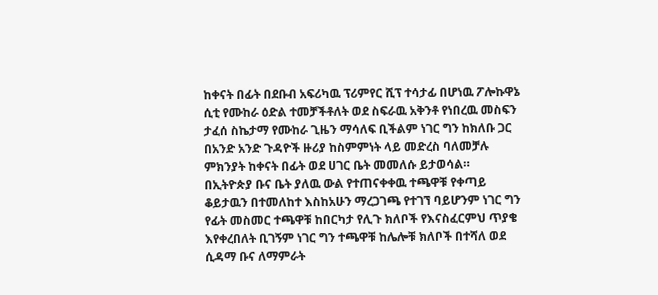ከቀናት በፊት በደቡብ አፍሪካዉ ፕሪምየር ሺፕ ተሳታፊ በሆነዉ ፖሎኩዋኔ ሲቲ የሙከራ ዕድል ተመቻችቶለት ወደ ስፍራዉ አቅንቶ የነበረዉ መስፍን ታፈሰ ስኬታማ የሙከራ ጊዜን ማሳለፍ ቢችልም ነገር ግን ከክለቡ ጋር በአንድ አንድ ጉዳዮች ዙሪያ ከስምምነት ላይ መድረስ ባለመቻሉ ምክንያት ከቀናት በፊት ወደ ሀገር ቤት መመለሱ ይታወሳል።
በኢትዮጵያ ቡና ቤት ያለዉ ውል የተጠናቀቀዉ ተጫዋቹ የቀጣይ ቆይታዉን በተመለከተ እስከአሁን ማረጋገጫ የተገኘ ባይሆንም ነገር ግን የፊት መስመር ተጫዋቹ ከበርካታ የሊጉ ክለቦች የእናስፈርምህ ጥያቄ እየቀረበለት ቢገኝም ነገር ግን ተጫዋቹ ከሌሎቹ ክለቦች በተሻለ ወደ ሲዳማ ቡና ለማምራት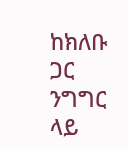ከክለቡ ጋር ንግግር ላይ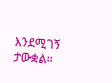እንደሚገኝ ታውቋል።